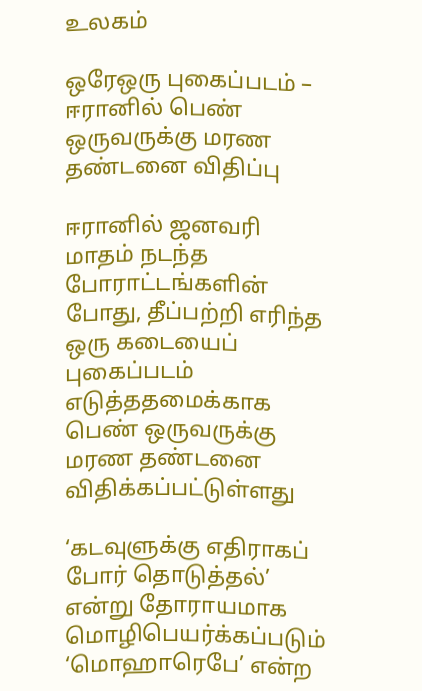உலகம்

ஒரேஒரு புகைப்படம் – ஈரானில் பெண் ஒருவருக்கு மரண தண்டனை விதிப்பு

ஈரானில் ஜனவரி மாதம் நடந்த போராட்டங்களின் போது, தீப்பற்றி எரிந்த ஒரு கடையைப் புகைப்படம் எடுத்ததமைக்காக பெண் ஒருவருக்கு மரண தண்டனை விதிக்கப்பட்டுள்ளது

‘கடவுளுக்கு எதிராகப் போர் தொடுத்தல்’ என்று தோராயமாக மொழிபெயர்க்கப்படும் ‘மொஹாரெபே’ என்ற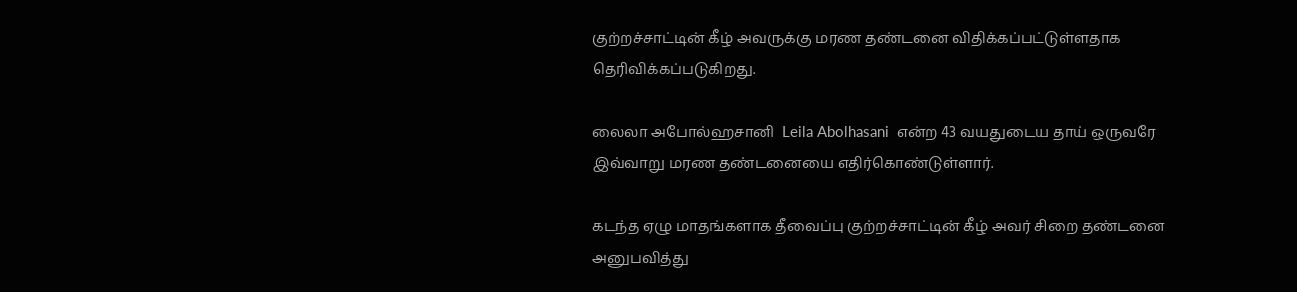குற்றச்சாட்டின் கீழ் அவருக்கு மரண தண்டனை விதிக்கப்பட்டுள்ளதாக தெரிவிக்கப்படுகிறது.

லைலா அபோல்ஹசானி  Leila Abolhasani  என்ற 43 வயதுடைய தாய் ஒருவரே  இவ்வாறு மரண தண்டனையை எதிர்கொண்டுள்ளார்.

கடந்த ஏழு மாதங்களாக தீவைப்பு குற்றச்சாட்டின் கீழ் அவர் சிறை தண்டனை அனுபவித்து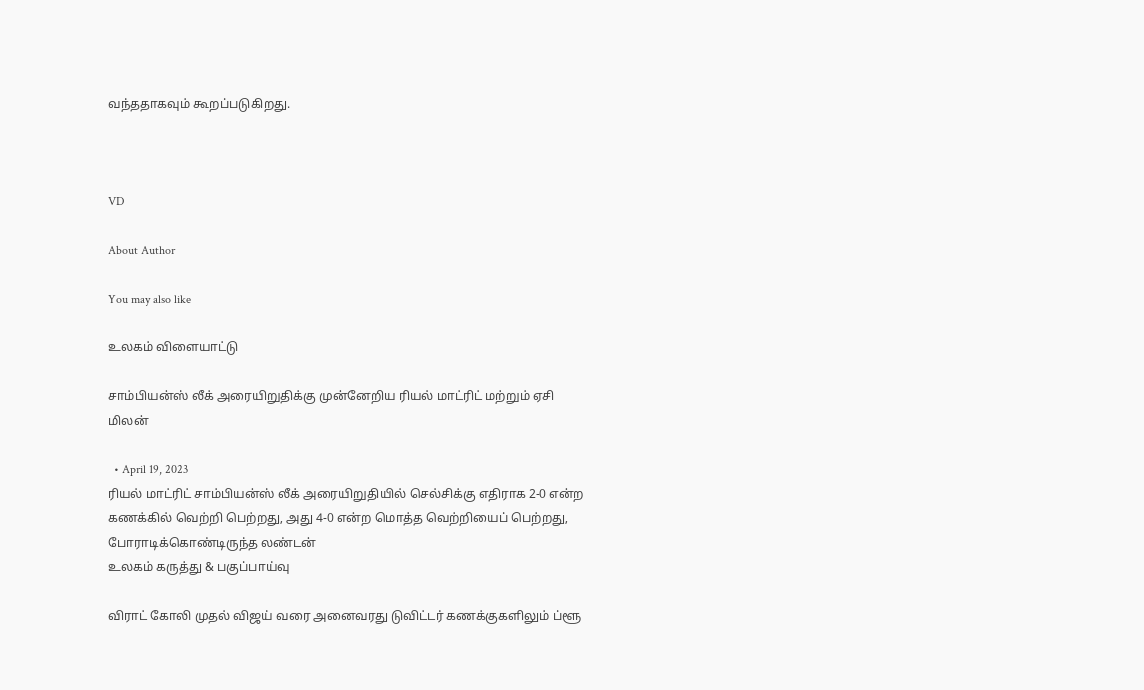வந்ததாகவும் கூறப்படுகிறது.



VD

About Author

You may also like

உலகம் விளையாட்டு

சாம்பியன்ஸ் லீக் அரையிறுதிக்கு முன்னேறிய ரியல் மாட்ரிட் மற்றும் ஏசி மிலன்

  • April 19, 2023
ரியல் மாட்ரிட் சாம்பியன்ஸ் லீக் அரையிறுதியில் செல்சிக்கு எதிராக 2-0 என்ற கணக்கில் வெற்றி பெற்றது, அது 4-0 என்ற மொத்த வெற்றியைப் பெற்றது, போராடிக்கொண்டிருந்த லண்டன்
உலகம் கருத்து & பகுப்பாய்வு

விராட் கோலி முதல் விஜய் வரை அனைவரது டுவிட்டர் கணக்குகளிலும் ப்ளூ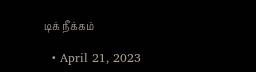டிக் நீக்கம்

  • April 21, 2023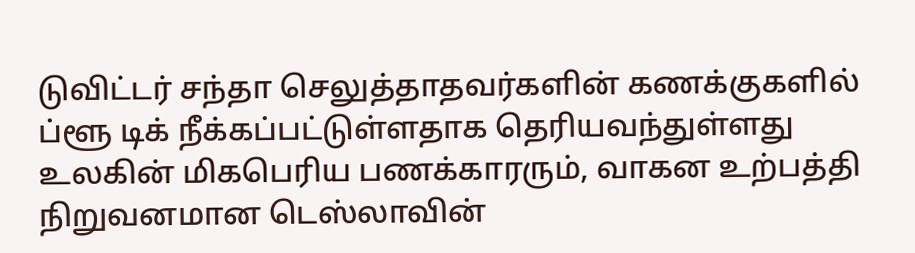டுவிட்டர் சந்தா செலுத்தாதவர்களின் கணக்குகளில் ப்ளூ டிக் நீக்கப்பட்டுள்ளதாக தெரியவந்துள்ளது உலகின் மிகபெரிய பணக்காரரும், வாகன உற்பத்தி நிறுவனமான டெஸ்லாவின்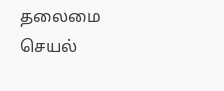தலைமை செயல்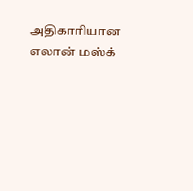அதிகாரியான எலான் மஸ்க்